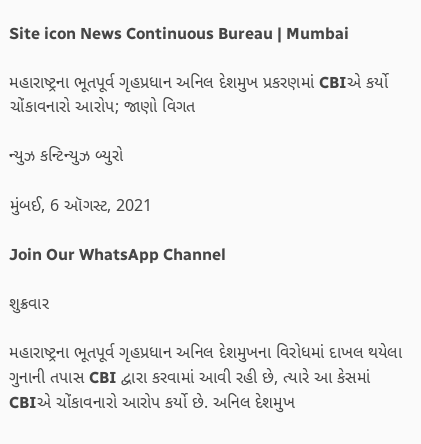Site icon News Continuous Bureau | Mumbai

મહારાષ્ટ્રના ભૂતપૂર્વ ગૃહપ્રધાન અનિલ દેશમુખ પ્રકરણમાં CBIએ કર્યો ચોંકાવનારો આરોપ; જાણો વિગત

ન્યુઝ કન્ટિન્યુઝ બ્યુરો

મુંબઈ, 6 ઑગસ્ટ, 2021

Join Our WhatsApp Channel

શુક્રવાર

મહારાષ્ટ્રના ભૂતપૂર્વ ગૃહપ્રધાન અનિલ દેશમુખના વિરોધમાં દાખલ થયેલા ગુનાની તપાસ CBI દ્વારા કરવામાં આવી રહી છે, ત્યારે આ કેસમાં CBIએ ચોંકાવનારો આરોપ કર્યો છે. અનિલ દેશમુખ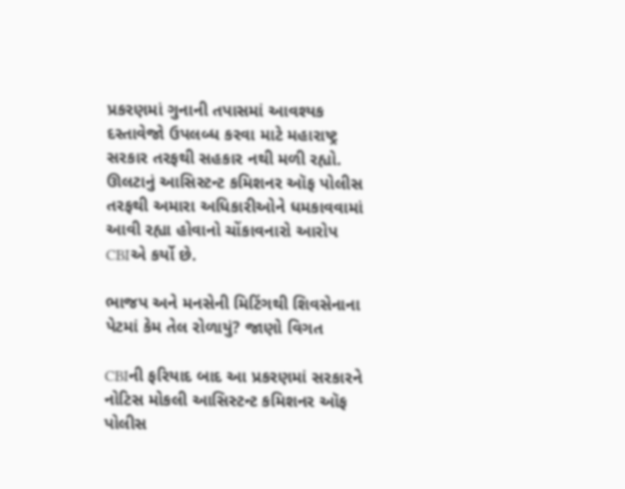પ્રકરણમાં ગુનાની તપાસમાં આવશ્યક દસ્તાવેજો ઉપલબ્ધ કરવા માટે મહારાષ્ટ્ર સરકાર તરફથી સહકાર નથી મળી રહ્યો. ઊલટાનું આસિસ્ટન્ટ કમિશનર ઑફ પોલીસ તરફથી અમારા અધિકારીઓને ધમકાવવામાં આવી રહ્યા હોવાનો ચોંકાવનારો આરોપ CBIએ કર્યો છે.

ભાજપ અને મનસેની મિટિંગથી શિવસેનાના પેટમાં કેમ તેલ રોળાયું? જાણો વિગત

CBIની ફરિયાદ બાદ આ પ્રકરણમાં સરકારને નોટિસ મોકલી આસિસ્ટન્ટ કમિશનર ઑફ પોલીસ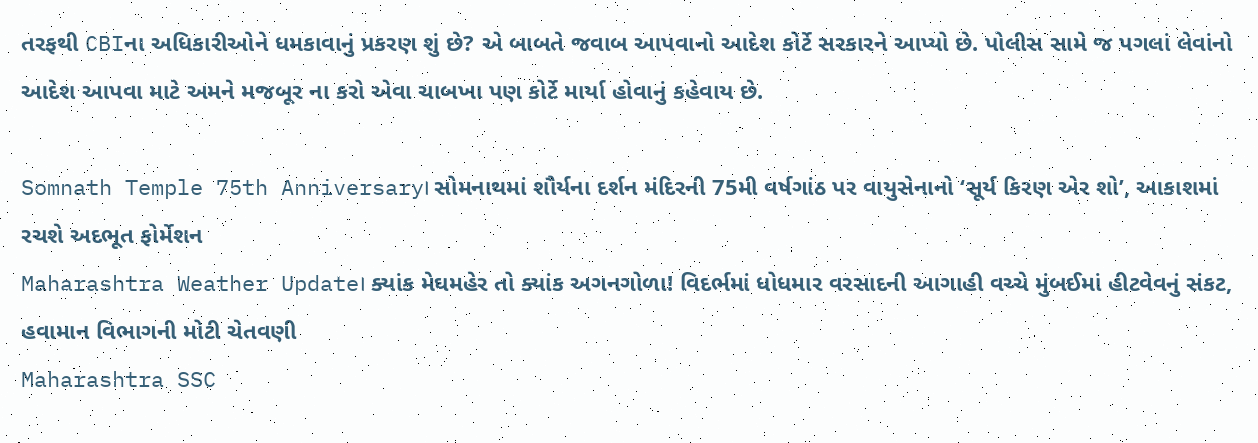તરફથી CBIના અધિકારીઓને ધમકાવાનું પ્રકરણ શું છે? એ બાબતે જવાબ આપવાનો આદેશ કોર્ટે સરકારને આપ્યો છે. પોલીસ સામે જ પગલાં લેવાંનો આદેશ આપવા માટે અમને મજબૂર ના કરો એવા ચાબખા પણ કોર્ટે માર્યા હોવાનું કહેવાય છે.

Somnath Temple 75th Anniversary। સોમનાથમાં શૌર્યના દર્શન મંદિરની 75મી વર્ષગાંઠ પર વાયુસેનાનો ‘સૂર્ય કિરણ એર શો’, આકાશમાં રચશે અદભૂત ફોર્મેશન
Maharashtra Weather Update। ક્યાંક મેઘમહેર તો ક્યાંક અગનગોળા! વિદર્ભમાં ધોધમાર વરસાદની આગાહી વચ્ચે મુંબઈમાં હીટવેવનું સંકટ, હવામાન વિભાગની મોટી ચેતવણી
Maharashtra SSC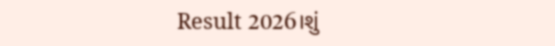Result 2026।શું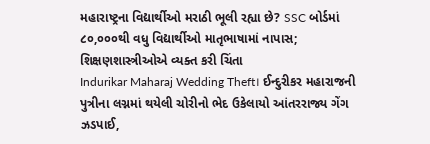મહારાષ્ટ્રના વિદ્યાર્થીઓ મરાઠી ભૂલી રહ્યા છે? SSC બોર્ડમાં ૮૦,૦૦૦થી વધુ વિદ્યાર્થીઓ માતૃભાષામાં નાપાસ; શિક્ષણશાસ્ત્રીઓએ વ્યક્ત કરી ચિંતા
Indurikar Maharaj Wedding Theft। ઈન્દુરીકર મહારાજની પુત્રીના લગ્નમાં થયેલી ચોરીનો ભેદ ઉકેલાયો આંતરરાજ્ય ગેંગ ઝડપાઈ,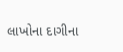લાખોના દાગીના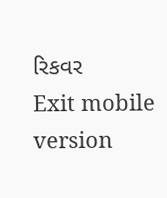રિકવર
Exit mobile version